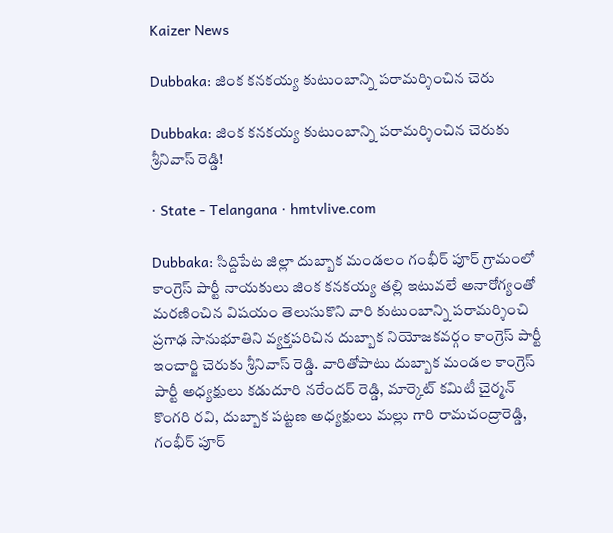Kaizer News

Dubbaka: జింక కనకయ్య కుటుంబాన్ని పరామర్శించిన చెరు

Dubbaka: జింక కనకయ్య కుటుంబాన్ని పరామర్శించిన చెరుకు శ్రీనివాస్ రెడ్డి!

· State - Telangana · hmtvlive.com

Dubbaka: సిద్దిపేట జిల్లా దుబ్బాక మండలం గంభీర్ పూర్ గ్రామంలో కాంగ్రెస్ పార్టీ నాయకులు జింక కనకయ్య తల్లి ఇటువలే అనారోగ్యంతో మరణించిన విషయం తెలుసుకొని వారి కుటుంబాన్ని పరామర్శించి ప్రగాఢ సానుభూతిని వ్యక్తపరిచిన దుబ్బాక నియోజకవర్గం కాంగ్రెస్ పార్టీ ఇంచార్జి చెరుకు శ్రీనివాస్ రెడ్డి. వారితోపాటు దుబ్బాక మండల కాంగ్రెస్ పార్టీ అధ్యక్షులు కడుదూరి నరేందర్ రెడ్డి, మార్కెట్ కమిటీ చైర్మన్ కొంగరి రవి, దుబ్బాక పట్టణ అధ్యక్షులు మల్లు గారి రామచంద్రారెడ్డి, గంభీర్ పూర్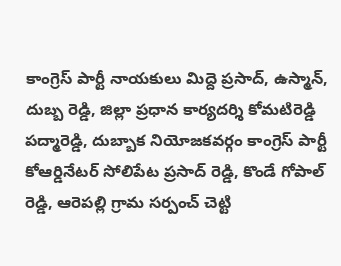కాంగ్రెస్ పార్టీ నాయకులు మిద్దె ప్రసాద్, ఉస్మాన్, దుబ్బ రెడ్డి, జిల్లా ప్రధాన కార్యదర్శి కోమటిరెడ్డి పద్మారెడ్డి, దుబ్బాక నియోజకవర్గం కాంగ్రెస్ పార్టీ కోఆర్డినేటర్ సోలిపేట ప్రసాద్ రెడ్డి, కొండే గోపాల్ రెడ్డి, ఆరెపల్లి గ్రామ సర్పంచ్ చెట్టి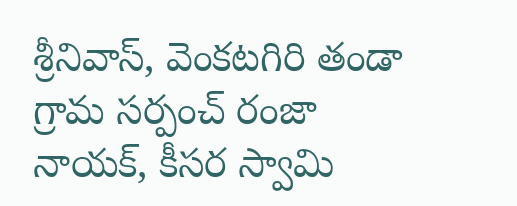శ్రీనివాస్, వెంకటగిరి తండా గ్రామ సర్పంచ్ రంజా నాయక్, కీసర స్వామి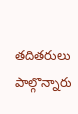తదితరులు పాల్గొన్నారు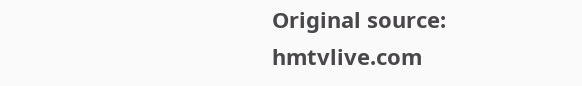Original source: hmtvlive.com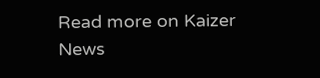Read more on Kaizer News